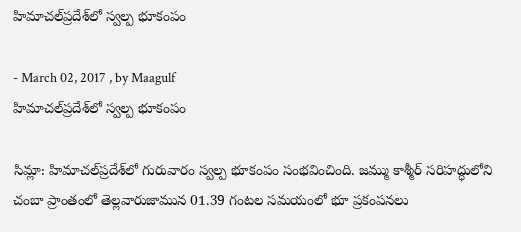హిమాచల్‌ప్రదేశ్‌లో స్వల్ప భూకంపం

- March 02, 2017 , by Maagulf
హిమాచల్‌ప్రదేశ్‌లో స్వల్ప భూకంపం

సిమ్లా: హిమాచల్‌ప్రదేశ్‌లో గురువారం స్వల్ప భూకంపం సంభవించింది. జమ్ము కాశ్మీర్‌ సరిహద్ధులోని చంబా ప్రాంతంలో తెల్లవారుజామున 01.39 గంటల సమయంలో భూ ప్రకంపనలు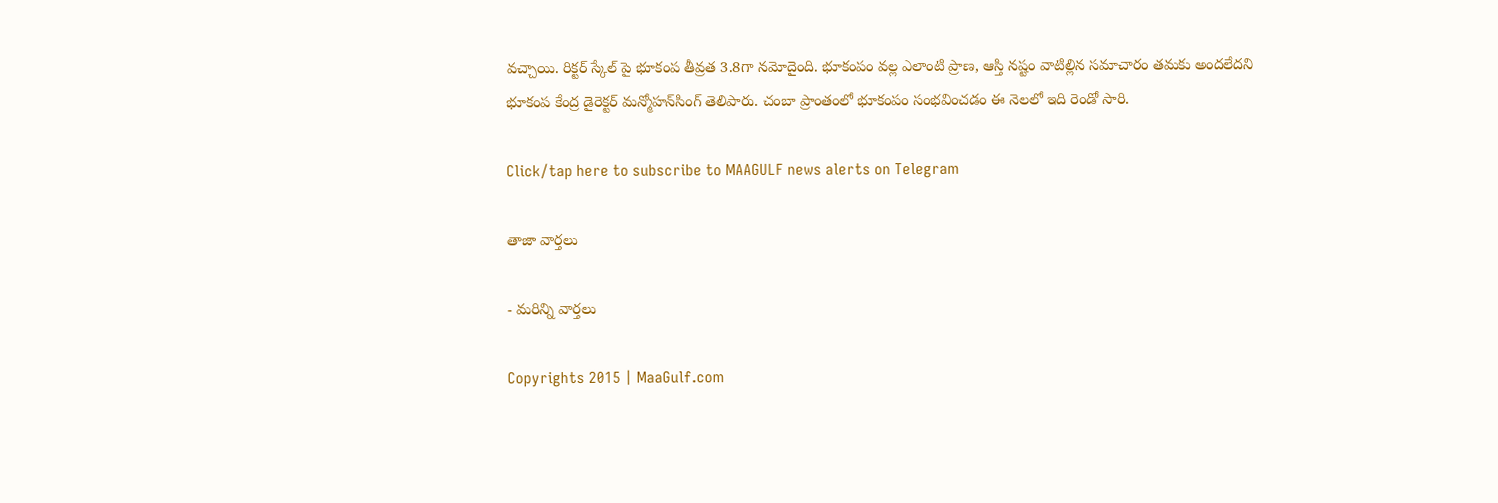వచ్చాయి. రిక్టర్‌ స్కేల్‌ పై భూకంప తీవ్రత 3.8గా నమోదైంది. భూకంపం వల్ల ఎలాంటి ప్రాణ, ఆస్తి నష్టం వాటిల్లిన సమాచారం తమకు అందలేదని భూకంప కేంద్ర డైరెక్టర్‌ మన్మోహన్‌సింగ్‌ తెలిపారు. చంబా ప్రాంతంలో భూకంపం సంభవించడం ఈ నెలలో ఇది రెండో సారి.

Click/tap here to subscribe to MAAGULF news alerts on Telegram

తాజా వార్తలు

- మరిన్ని వార్తలు

Copyrights 2015 | MaaGulf.com